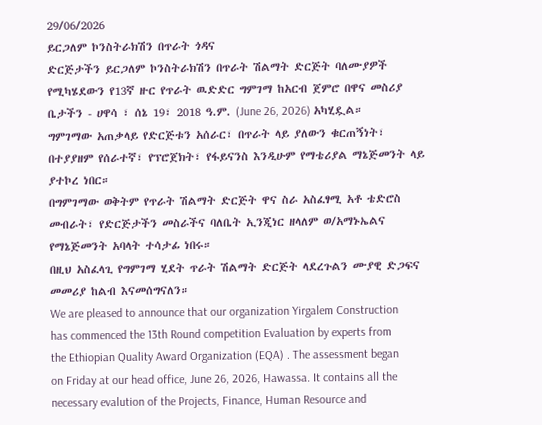29/06/2026
ይርጋለም ኮንስትራክሽን በጥራት ጎዳና
ድርጅታችን ይርጋለም ኮንስትራክሽን በጥራት ሽልማት ድርጅት ባለሙያዎች የሚካሄደውን የ13ኛ ዙር የጥራት ዉድድር ግምገማ ከአርብ ጀምሮ በዋና መስሪያ ቤታችን - ሀዋሳ ፣ ሰኔ 19፣ 2018 ዓ.ም. (June 26, 2026) አካሂዷል።
ግምገማው አጠቃላይ የድርጅቱን አሰራር፣ በጥራት ላይ ያለውን ቁርጠኝነት፣ በተያያዘም የሰራተኛ፣ የፕሮጀክት፣ የፋይናንስ እንዲሁም የማቴሪያል ማኔጅመንት ላይ ያተኮረ ነበር።
በግምገማው ወቅትም የጥራት ሽልማት ድርጅት ዋና ስራ አስፈፃሚ አቶ ቴድሮስ መብራት፣ የድርጅታችን መስራችና ባለቤት ኢንጂነር ዘላለም ወ/አማኑኤልና የማኔጅመንት አባላት ተሳታፊ ነበሩ።
በዚህ አስፈላጊ የግምገማ ሂደት ጥራት ሽልማት ድርጅት ላደረጉልን ሙያዊ ድጋፍና መመሪያ ከልብ እናመሰግናለን።
We are pleased to announce that our organization Yirgalem Construction has commenced the 13th Round competition Evaluation by experts from the Ethiopian Quality Award Organization (EQA) . The assessment began on Friday at our head office, June 26, 2026, Hawassa. It contains all the necessary evalution of the Projects, Finance, Human Resource and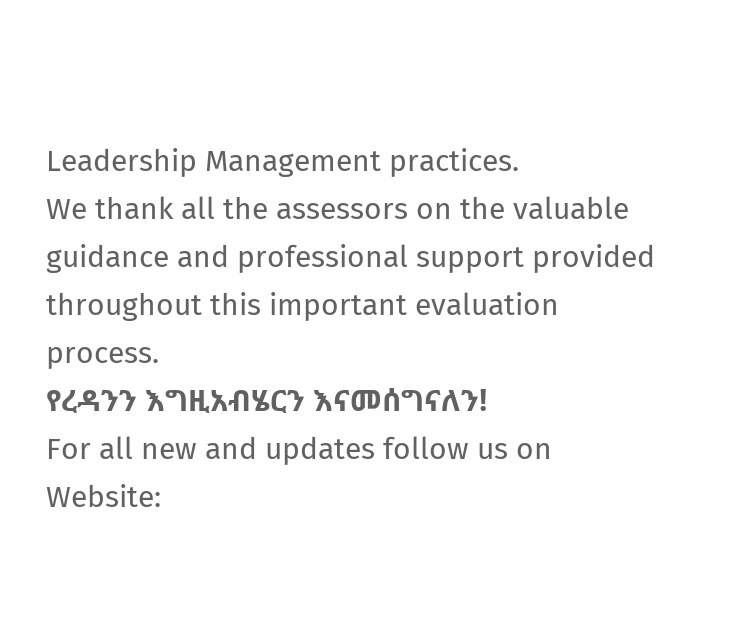Leadership Management practices.
We thank all the assessors on the valuable guidance and professional support provided throughout this important evaluation process.
የረዳንን እግዚአብሄርን እናመሰግናለን!
For all new and updates follow us on
Website: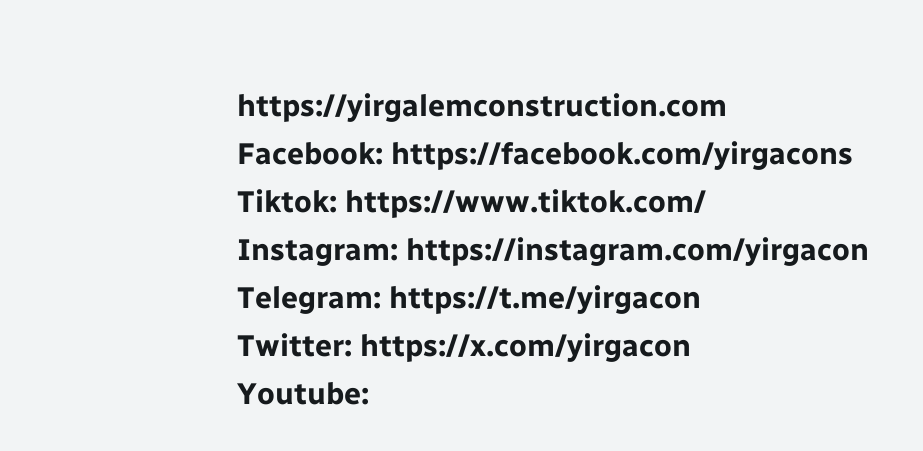https://yirgalemconstruction.com
Facebook: https://facebook.com/yirgacons
Tiktok: https://www.tiktok.com/
Instagram: https://instagram.com/yirgacon
Telegram: https://t.me/yirgacon
Twitter: https://x.com/yirgacon
Youtube: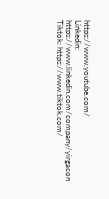https://www.youtube.com/
Linkedin: https://www.linkedin.com/company/yirgacon
Tiktok: https://www.tiktok.com/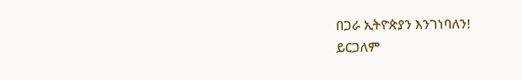በጋራ ኢትዮጵያን እንገነባለን!
ይርጋለም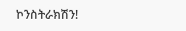ኮንስትራክሽን!